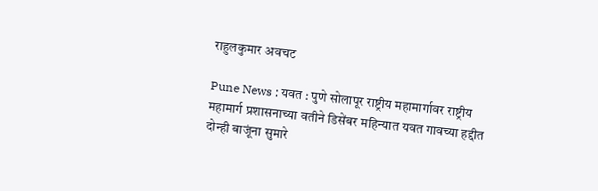राहुलकुमार अवचट

Pune News : यवत : पुणे सोलापूर राष्ट्रीय महामार्गावर राष्ट्रीय महामार्ग प्रशासनाच्या वतीने डिसेंबर महिन्यात यवत गावच्या हद्दीत दोन्ही बाजूंना सुमारे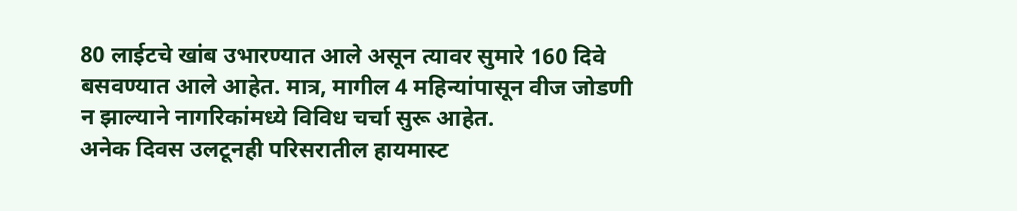80 लाईटचे खांब उभारण्यात आले असून त्यावर सुमारे 160 दिवे बसवण्यात आले आहेत. मात्र, मागील 4 महिन्यांपासून वीज जोडणी न झाल्याने नागरिकांमध्ये विविध चर्चा सुरू आहेत.
अनेक दिवस उलटूनही परिसरातील हायमास्ट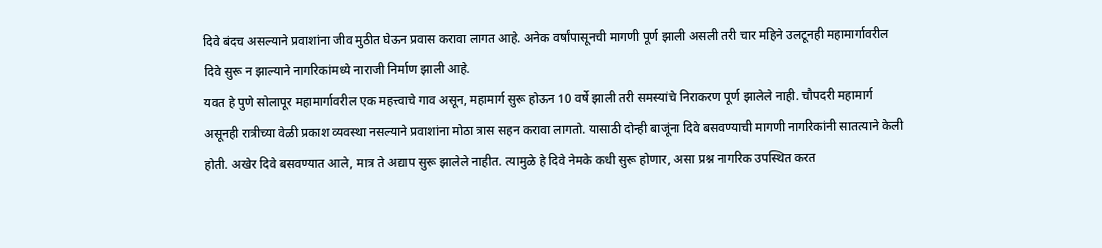दिवे बंदच असल्याने प्रवाशांना जीव मुठीत घेऊन प्रवास करावा लागत आहे. अनेक वर्षांपासूनची मागणी पूर्ण झाली असली तरी चार महिने उलटूनही महामार्गावरील दिवे सुरू न झाल्याने नागरिकांमध्ये नाराजी निर्माण झाली आहे.
यवत हे पुणे सोलापूर महामार्गावरील एक महत्त्वाचे गाव असून, महामार्ग सुरू होऊन 10 वर्षे झाली तरी समस्यांचे निराकरण पूर्ण झालेले नाही. चौपदरी महामार्ग असूनही रात्रीच्या वेळी प्रकाश व्यवस्था नसल्याने प्रवाशांना मोठा त्रास सहन करावा लागतो. यासाठी दोन्ही बाजूंना दिवे बसवण्याची मागणी नागरिकांनी सातत्याने केली होती. अखेर दिवे बसवण्यात आले, मात्र ते अद्याप सुरू झालेले नाहीत. त्यामुळे हे दिवे नेमके कधी सुरू होणार, असा प्रश्न नागरिक उपस्थित करत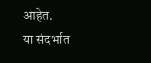आहेत.
या संदर्भात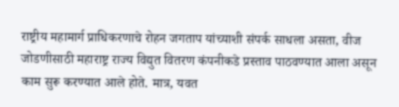राष्ट्रीय महामार्ग प्राधिकरणाचे रोहन जगताप यांच्याशी संपर्क साधला असता, वीज जोडणीसाठी महाराष्ट्र राज्य विद्युत वितरण कंपनीकडे प्रस्ताव पाठवण्यात आला असून काम सुरू करण्यात आले होते. मात्र, यवत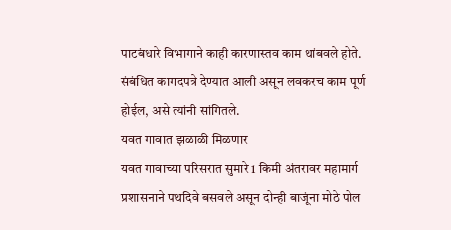पाटबंधारे विभागाने काही कारणास्तव काम थांबवले होते. संबंधित कागदपत्रे देण्यात आली असून लवकरच काम पूर्ण होईल, असे त्यांनी सांगितले.
यवत गावात झळाळी मिळणार
यवत गावाच्या परिसरात सुमारे 1 किमी अंतरावर महामार्ग प्रशासनाने पथदिवे बसवले असून दोन्ही बाजूंना मोठे पोल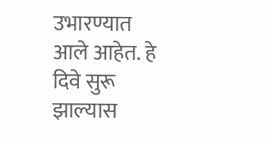उभारण्यात आले आहेत. हे दिवे सुरू झाल्यास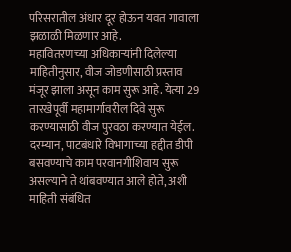परिसरातील अंधार दूर होऊन यवत गावाला झळाळी मिळणार आहे.
महावितरणच्या अधिकाऱ्यांनी दिलेल्या माहितीनुसार, वीज जोडणीसाठी प्रस्ताव मंजूर झाला असून काम सुरू आहे. येत्या 29 तारखेपूर्वी महामार्गावरील दिवे सुरू करण्यासाठी वीज पुरवठा करण्यात येईल.
दरम्यान, पाटबंधारे विभागाच्या हद्दीत डीपी बसवण्याचे काम परवानगीशिवाय सुरू असल्याने ते थांबवण्यात आले होते, अशी माहिती संबंधित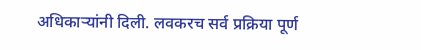अधिकाऱ्यांनी दिली. लवकरच सर्व प्रक्रिया पूर्ण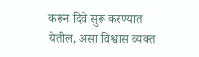करून दिवे सुरू करण्यात येतील, असा विश्वास व्यक्त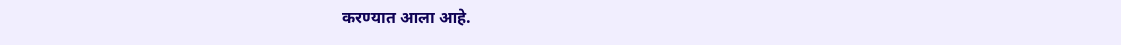करण्यात आला आहे.